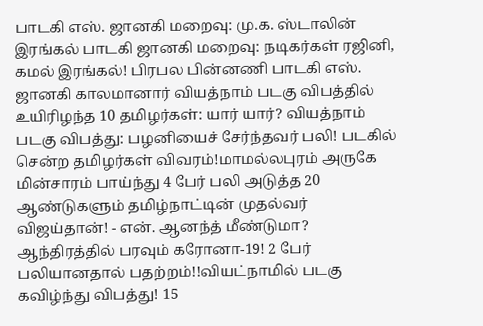பாடகி எஸ். ஜானகி மறைவு: மு.க. ஸ்டாலின் இரங்கல் பாடகி ஜானகி மறைவு: நடிகர்கள் ரஜினி, கமல் இரங்கல்! பிரபல பின்னணி பாடகி எஸ். ஜானகி காலமானார் வியத்நாம் படகு விபத்தில் உயிரிழந்த 10 தமிழர்கள்: யார் யார்? வியத்நாம் படகு விபத்து: பழனியைச் சேர்ந்தவர் பலி! படகில் சென்ற தமிழர்கள் விவரம்!மாமல்லபுரம் அருகே மின்சாரம் பாய்ந்து 4 பேர் பலி அடுத்த 20 ஆண்டுகளும் தமிழ்நாட்டின் முதல்வர் விஜய்தான்! - என். ஆனந்த் மீண்டுமா? ஆந்திரத்தில் பரவும் கரோனா-19! 2 பேர் பலியானதால் பதற்றம்!!வியட்நாமில் படகு கவிழ்ந்து விபத்து! 15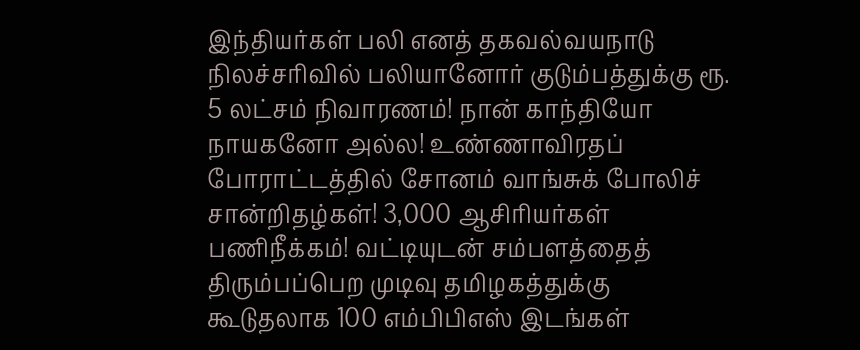இந்தியர்கள் பலி எனத் தகவல்வயநாடு நிலச்சரிவில் பலியானோர் குடும்பத்துக்கு ரூ. 5 லட்சம் நிவாரணம்! நான் காந்தியோ நாயகனோ அல்ல! உண்ணாவிரதப் போராட்டத்தில் சோனம் வாங்சுக் போலிச் சான்றிதழ்கள்! 3,000 ஆசிரியர்கள் பணிநீக்கம்! வட்டியுடன் சம்பளத்தைத் திரும்பப்பெற முடிவு தமிழகத்துக்கு கூடுதலாக 100 எம்பிபிஎஸ் இடங்கள்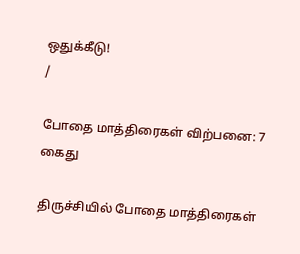ஒதுக்கீடு!
/

போதை மாத்திரைகள் விற்பனை: 7 கைது

திருச்சியில் போதை மாத்திரைகள்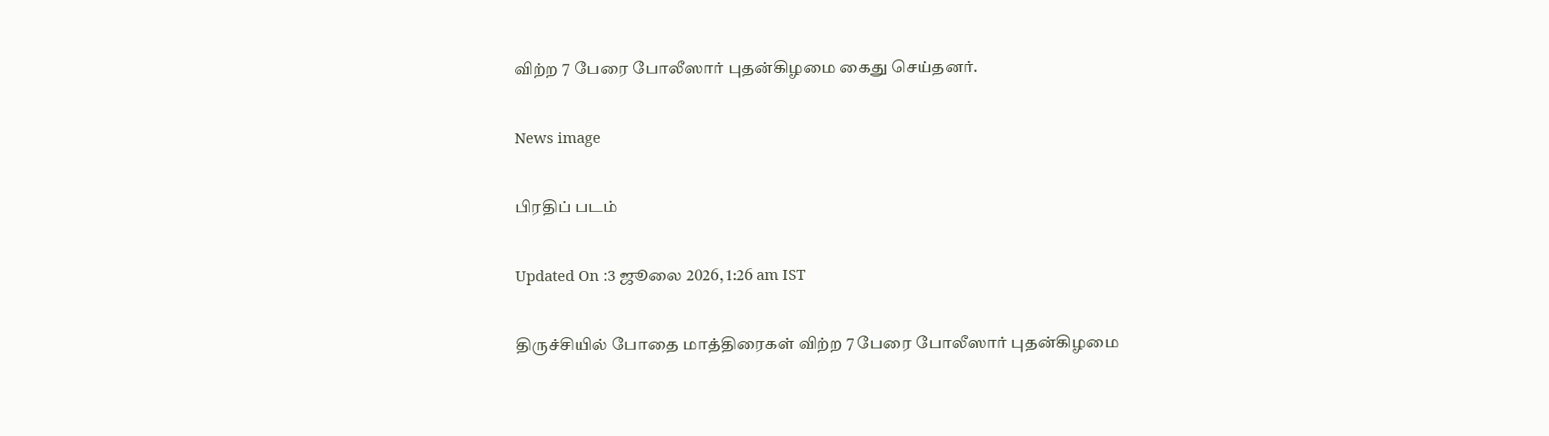விற்ற 7 பேரை போலீஸார் புதன்கிழமை கைது செய்தனர்.

News image

பிரதிப் படம்

Updated On :3 ஜூலை 2026, 1:26 am IST

திருச்சியில் போதை மாத்திரைகள் விற்ற 7 பேரை போலீஸார் புதன்கிழமை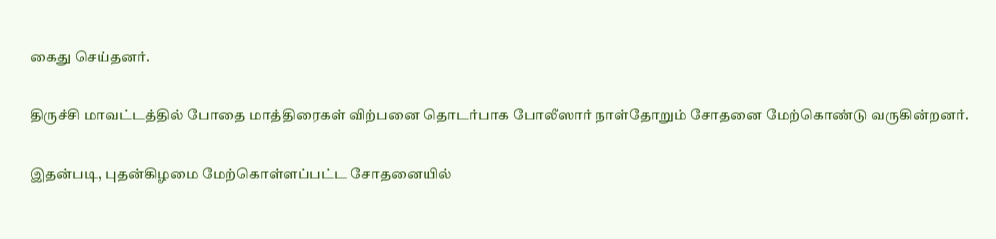கைது செய்தனர்.

திருச்சி மாவட்டத்தில் போதை மாத்திரைகள் விற்பனை தொடர்பாக போலீஸார் நாள்தோறும் சோதனை மேற்கொண்டு வருகின்றனர்.

இதன்படி, புதன்கிழமை மேற்கொள்ளப்பட்ட சோதனையில்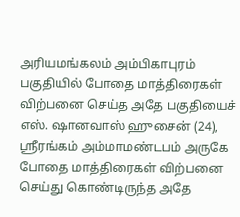அரியமங்கலம் அம்பிகாபுரம் பகுதியில் போதை மாத்திரைகள் விற்பனை செய்த அதே பகுதியைச் எஸ். ஷானவாஸ் ஹுசைன் (24), ஸ்ரீரங்கம் அம்மாமண்டபம் அருகே போதை மாத்திரைகள் விற்பனை செய்து கொண்டிருந்த அதே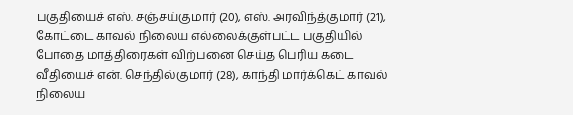பகுதியைச் எஸ். சஞ்சய்குமார் (20), எஸ். அரவிந்த்குமார் (21), கோட்டை காவல் நிலைய எல்லைக்குள்பட்ட பகுதியில் போதை மாத்திரைகள் விற்பனை செய்த பெரிய கடை வீதியைச் என். செந்தில்குமார் (28), காந்தி மார்க்கெட் காவல் நிலைய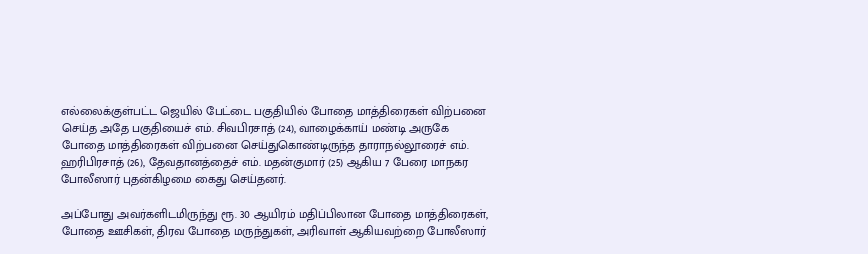எல்லைக்குள்பட்ட ஜெயில் பேட்டை பகுதியில் போதை மாத்திரைகள் விற்பனை செய்த அதே பகுதியைச் எம். சிவபிரசாத் (24), வாழைக்காய் மண்டி அருகே போதை மாத்திரைகள் விற்பனை செய்துகொண்டிருந்த தாராநல்லூரைச் எம். ஹரிபிரசாத் (26), தேவதானத்தைச் எம். மதன்குமார் (25) ஆகிய 7 பேரை மாநகர போலீஸார் புதன்கிழமை கைது செய்தனர்.

அப்போது அவர்களிடமிருந்து ரூ. 30 ஆயிரம் மதிப்பிலான போதை மாத்திரைகள், போதை ஊசிகள், திரவ போதை மருந்துகள், அரிவாள் ஆகியவற்றை போலீஸார்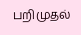பறிமுதல்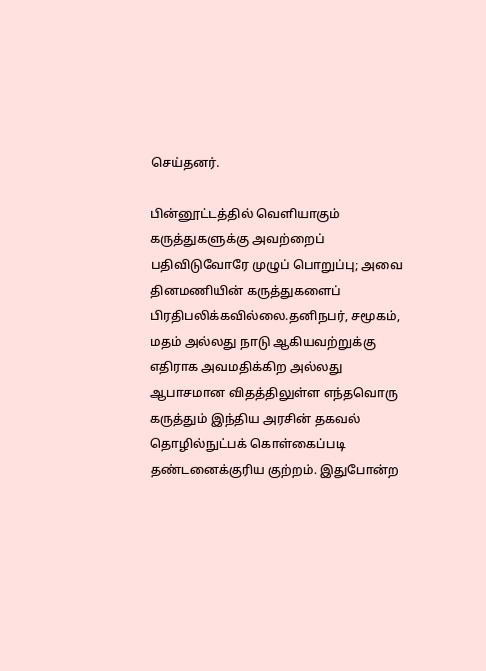செய்தனர்.

பின்னூட்டத்தில் வெளியாகும் கருத்துகளுக்கு அவற்றைப் பதிவிடுவோரே முழுப் பொறுப்பு; அவை தினமணியின் கருத்துகளைப் பிரதிபலிக்கவில்லை.தனிநபர், சமூகம், மதம் அல்லது நாடு ஆகியவற்றுக்கு எதிராக அவமதிக்கிற அல்லது ஆபாசமான விதத்திலுள்ள எந்தவொரு கருத்தும் இந்திய அரசின் தகவல் தொழில்நுட்பக் கொள்கைப்படி தண்டனைக்குரிய குற்றம். இதுபோன்ற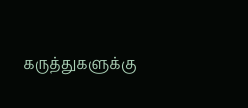கருத்துகளுக்கு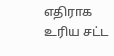எதிராக உரிய சட்ட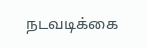நடவடிக்கை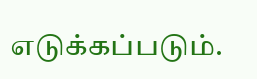எடுக்கப்படும்.